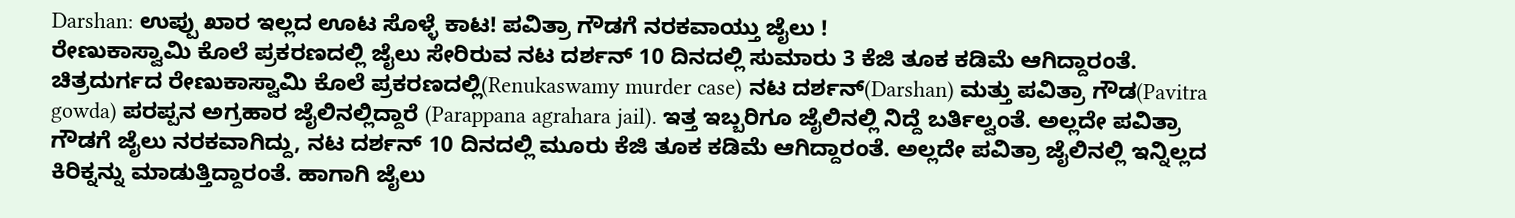Darshan: ಉಪ್ಪು ಖಾರ ಇಲ್ಲದ ಊಟ ಸೊಳ್ಳೆ ಕಾಟ! ಪವಿತ್ರಾ ಗೌಡಗೆ ನರಕವಾಯ್ತು ಜೈಲು !
ರೇಣುಕಾಸ್ವಾಮಿ ಕೊಲೆ ಪ್ರಕರಣದಲ್ಲಿ ಜೈಲು ಸೇರಿರುವ ನಟ ದರ್ಶನ್ 10 ದಿನದಲ್ಲಿ ಸುಮಾರು 3 ಕೆಜಿ ತೂಕ ಕಡಿಮೆ ಆಗಿದ್ದಾರಂತೆ.
ಚಿತ್ರದುರ್ಗದ ರೇಣುಕಾಸ್ವಾಮಿ ಕೊಲೆ ಪ್ರಕರಣದಲ್ಲಿ(Renukaswamy murder case) ನಟ ದರ್ಶನ್(Darshan) ಮತ್ತು ಪವಿತ್ರಾ ಗೌಡ(Pavitra gowda) ಪರಪ್ಪನ ಅಗ್ರಹಾರ ಜೈಲಿನಲ್ಲಿದ್ದಾರೆ (Parappana agrahara jail). ಇತ್ತ ಇಬ್ಬರಿಗೂ ಜೈಲಿನಲ್ಲಿ ನಿದ್ದೆ ಬರ್ತಿಲ್ವಂತೆ. ಅಲ್ಲದೇ ಪವಿತ್ರಾ ಗೌಡಗೆ ಜೈಲು ನರಕವಾಗಿದ್ದು, ನಟ ದರ್ಶನ್ 10 ದಿನದಲ್ಲಿ ಮೂರು ಕೆಜಿ ತೂಕ ಕಡಿಮೆ ಆಗಿದ್ದಾರಂತೆ. ಅಲ್ಲದೇ ಪವಿತ್ರಾ ಜೈಲಿನಲ್ಲಿ ಇನ್ನಿಲ್ಲದ ಕಿರಿಕ್ನನ್ನು ಮಾಡುತ್ತಿದ್ದಾರಂತೆ. ಹಾಗಾಗಿ ಜೈಲು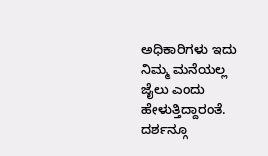ಅಧಿಕಾರಿಗಳು ಇದು ನಿಮ್ಮ ಮನೆಯಲ್ಲ ಜೈಲು ಎಂದು ಹೇಳುತ್ತಿದ್ದಾರಂತೆ. ದರ್ಶನ್ಗೂ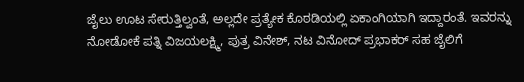ಜೈಲು ಊಟ ಸೇರುತ್ತಿಲ್ವಂತೆ, ಅಲ್ಲದೇ ಪ್ರತ್ಯೇಕ ಕೊಠಡಿಯಲ್ಲಿ ಏಕಾಂಗಿಯಾಗಿ ಇದ್ದಾರಂತೆ. ಇವರನ್ನು ನೋಡೋಕೆ ಪತ್ನಿ ವಿಜಯಲಕ್ಷ್ಮಿ, ಪುತ್ರ ವಿನೇಶ್, ನಟ ವಿನೋದ್ ಪ್ರಭಾಕರ್ ಸಹ ಜೈಲಿಗೆ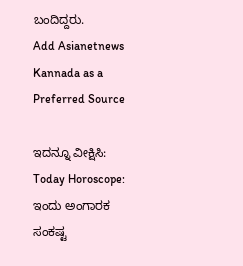ಬಂದಿದ್ದರು.
Add Asianetnews Kannada as a Preferred Source

ಇದನ್ನೂ ವೀಕ್ಷಿಸಿ: Today Horoscope: ಇಂದು ಅಂಗಾರಕ ಸಂಕಷ್ಟ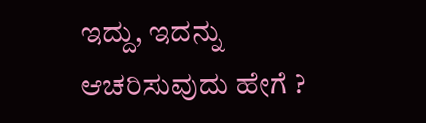ಇದ್ದು, ಇದನ್ನು ಆಚರಿಸುವುದು ಹೇಗೆ ?